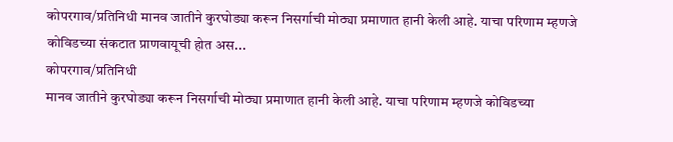कोपरगाव/प्रतिनिधी मानव जातीने कुरघोड्या करून निसर्गाची मोठ्या प्रमाणात हानी केली आहे. याचा परिणाम म्हणजे कोविडच्या संकटात प्राणवायूची होत अस...
कोपरगाव/प्रतिनिधी
मानव जातीने कुरघोड्या करून निसर्गाची मोठ्या प्रमाणात हानी केली आहे. याचा परिणाम म्हणजे कोविडच्या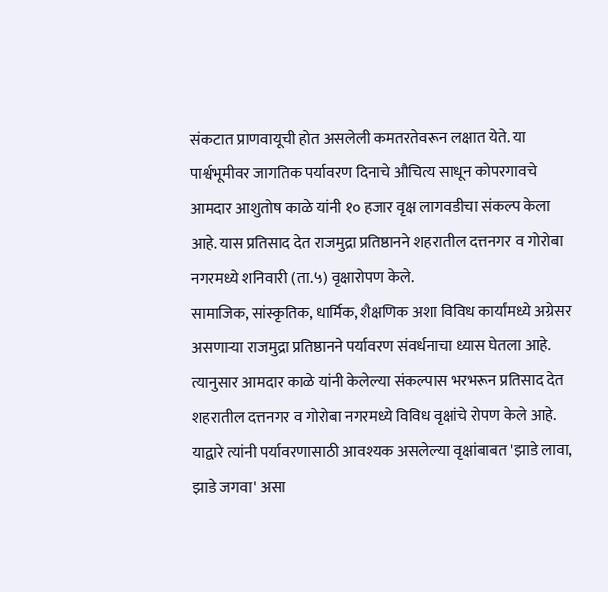संकटात प्राणवायूची होत असलेली कमतरतेवरून लक्षात येते. या पार्श्वभूमीवर जागतिक पर्यावरण दिनाचे औचित्य साधून कोपरगावचे आमदार आशुतोष काळे यांनी १० हजार वृक्ष लागवडीचा संकल्प केला आहे. यास प्रतिसाद देत राजमुद्रा प्रतिष्ठानने शहरातील दत्तनगर व गोरोबा नगरमध्ये शनिवारी (ता.५) वृक्षारोपण केले.
सामाजिक, सांस्कृतिक, धार्मिक, शैक्षणिक अशा विविध कार्यांमध्ये अग्रेसर असणाऱ्या राजमुद्रा प्रतिष्ठानने पर्यावरण संवर्धनाचा ध्यास घेतला आहे. त्यानुसार आमदार काळे यांनी केलेल्या संकल्पास भरभरून प्रतिसाद देत शहरातील दत्तनगर व गोरोबा नगरमध्ये विविध वृक्षांचे रोपण केले आहे. याद्वारे त्यांनी पर्यावरणासाठी आवश्यक असलेल्या वृक्षांबाबत 'झाडे लावा, झाडे जगवा' असा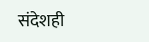संदेशही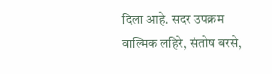दिला आहे. सदर उपक्रम वाल्मिक लहिरे, संतोष बरसे,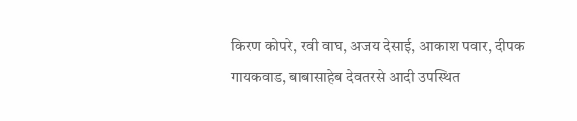किरण कोपरे, रवी वाघ, अजय देसाई, आकाश पवार, दीपक गायकवाड, बाबासाहेब देवतरसे आदी उपस्थित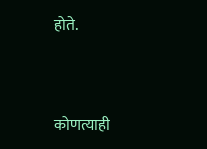होते.


कोणत्याही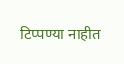टिप्पण्या नाहीत